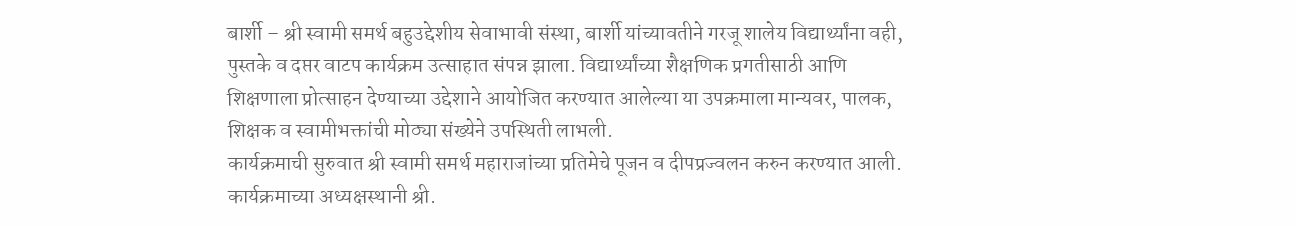बार्शी – श्री स्वामी समर्थ बहुउद्देशीय सेवाभावी संस्था, बार्शी यांच्यावतीने गरजू शालेय विद्यार्थ्यांना वही, पुस्तके व दप्तर वाटप कार्यक्रम उत्साहात संपन्न झाला. विद्यार्थ्यांच्या शैक्षणिक प्रगतीसाठी आणि शिक्षणाला प्रोत्साहन देण्याच्या उद्देशाने आयोजित करण्यात आलेल्या या उपक्रमाला मान्यवर, पालक, शिक्षक व स्वामीभक्तांची मोठ्या संख्येने उपस्थिती लाभली.
कार्यक्रमाची सुरुवात श्री स्वामी समर्थ महाराजांच्या प्रतिमेचे पूजन व दीपप्रज्वलन करुन करण्यात आली. कार्यक्रमाच्या अध्यक्षस्थानी श्री.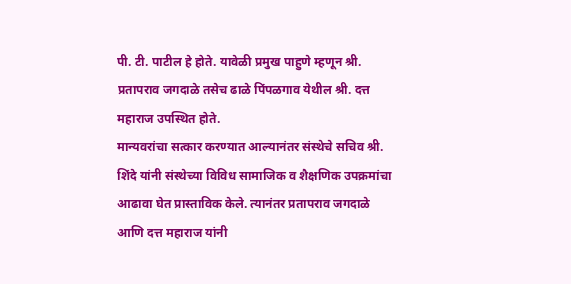पी. टी. पाटील हे होते. यावेळी प्रमुख पाहुणे म्हणून श्री. प्रतापराव जगदाळे तसेच ढाळे पिंपळगाव येथील श्री. दत्त महाराज उपस्थित होते.
मान्यवरांचा सत्कार करण्यात आल्यानंतर संस्थेचे सचिव श्री. शिंदे यांनी संस्थेच्या विविध सामाजिक व शैक्षणिक उपक्रमांचा आढावा घेत प्रास्ताविक केले. त्यानंतर प्रतापराव जगदाळे आणि दत्त महाराज यांनी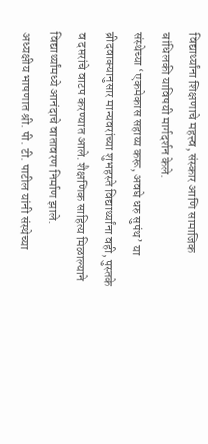विद्यार्थ्यांना शिक्षणाचे महत्त्व, संस्कार आणि सामाजिक बांधिलकी याविषयी मार्गदर्शन केले.
संस्थेच्या ‘एकमेकास सहाय्य करू, अवघे धरु सुपंथ’ या ब्रीदवाक्यानुसार मान्यवरांच्या शुभहस्ते विद्यार्थ्यांना वही, पुस्तके व दप्तरांचे वाटप करण्यात आले. शैक्षणिक साहित्य मिळाल्याने विद्यार्थ्यांमध्ये आनंदाचे वातावरण निर्माण झाले.
अध्यक्षीय भाषणात श्री. पी. टी. पाटील यांनी संस्थेच्या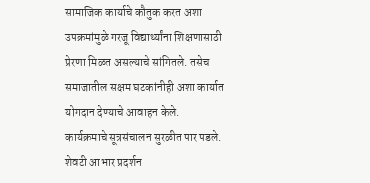सामाजिक कार्याचे कौतुक करत अशा उपक्रमांमुळे गरजू विद्यार्थ्यांना शिक्षणासाठी प्रेरणा मिळत असल्याचे सांगितले. तसेच समाजातील सक्षम घटकांनीही अशा कार्यात योगदान देण्याचे आवाहन केले.
कार्यक्रमाचे सूत्रसंचालन सुरळीत पार पडले. शेवटी आभार प्रदर्शन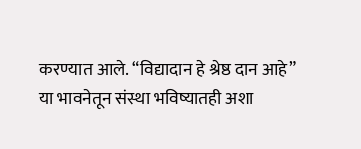करण्यात आले. “विद्यादान हे श्रेष्ठ दान आहे” या भावनेतून संस्था भविष्यातही अशा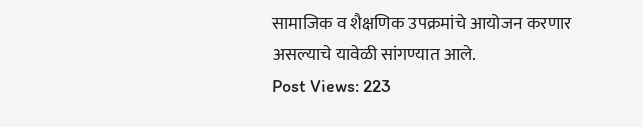सामाजिक व शैक्षणिक उपक्रमांचे आयोजन करणार असल्याचे यावेळी सांगण्यात आले.
Post Views: 223